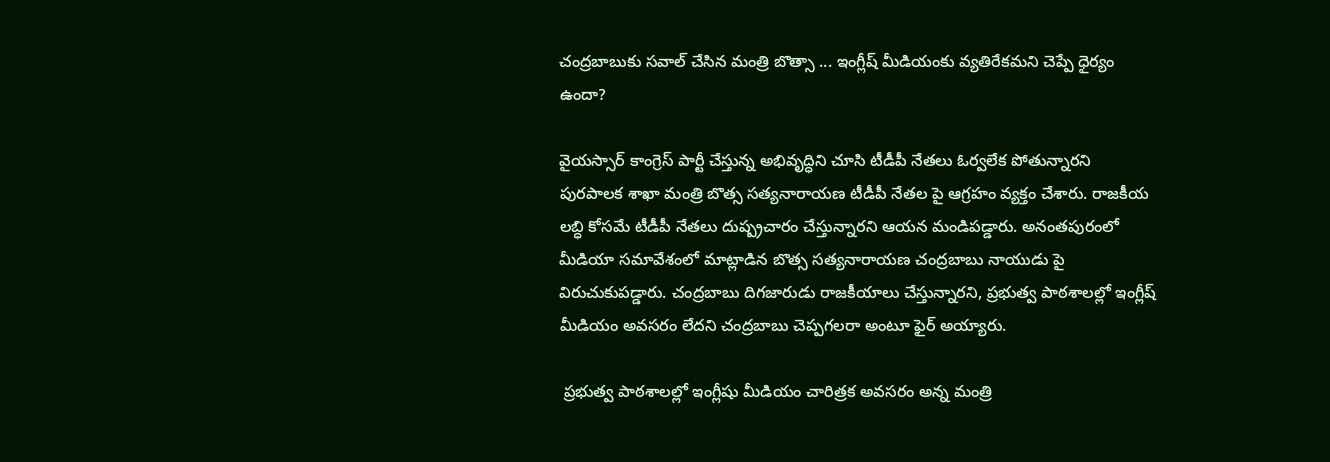చంద్రబాబుకు సవాల్ చేసిన మంత్రి బొత్సా ... ఇంగ్లీష్ మీడియంకు వ్యతిరేకమని చెప్పే ధైర్యం ఉందా?

వైయస్సార్ కాంగ్రెస్ పార్టీ చేస్తున్న అభివృద్ధిని చూసి టీడీపీ నేతలు ఓర్వలేక పోతున్నారని పురపాలక శాఖా మంత్రి బొత్స సత్యనారాయణ టీడీపీ నేతల పై ఆగ్రహం వ్యక్తం చేశారు. రాజకీయ లబ్ధి కోసమే టీడీపీ నేతలు దుష్ప్రచారం చేస్తున్నారని ఆయన మండిపడ్డారు. అనంతపురంలో మీడియా సమావేశంలో మాట్లాడిన బొత్స సత్యనారాయణ చంద్రబాబు నాయుడు పై విరుచుకుపడ్డారు. చంద్రబాబు దిగజారుడు రాజకీయాలు చేస్తున్నారని, ప్రభుత్వ పాఠశాలల్లో ఇంగ్లీష్ మీడియం అవసరం లేదని చంద్రబాబు చెప్పగలరా అంటూ ఫైర్ అయ్యారు.

 ప్రభుత్వ పాఠశాలల్లో ఇంగ్లీషు మీడియం చారిత్రక అవసరం అన్న మంత్రి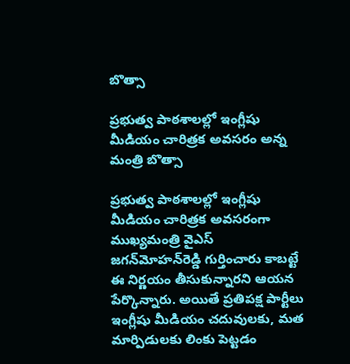బొత్సా

ప్రభుత్వ పాఠశాలల్లో ఇంగ్లీషు మీడియం చారిత్రక అవసరం అన్న మంత్రి బొత్సా

ప్రభుత్వ పాఠశాలల్లో ఇంగ్లీషు మీడియం చారిత్రక అవసరంగా ముఖ్యమంత్రి వైఎస్ జగన్‌మోహన్‌రెడ్డి గుర్తించారు కాబట్టే ఈ నిర్ణయం తీసుకున్నారని ఆయన పేర్కొన్నారు. అయితే ప్రతిపక్ష పార్టీలు ఇంగ్లీషు మీడియం చదువులకు, మత మార్పిడులకు లింకు పెట్టడం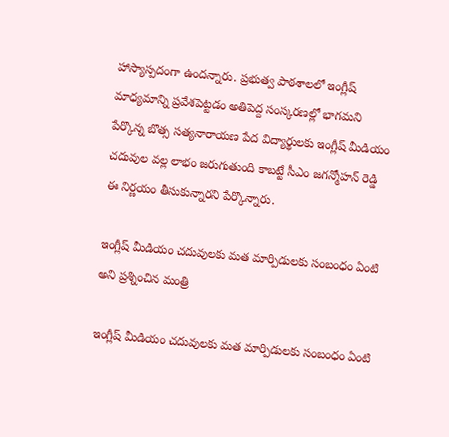హాస్యాస్పదంగా ఉందన్నారు. ప్రభుత్వ పాఠశాలలో ఇంగ్లీష్ మాధ్యమాన్ని ప్రవేశపెట్టడం అతిపెద్ద సంస్కరణల్లో భాగమని పేర్కొన్న బొత్స సత్యనారాయణ పేద విద్యార్థులకు ఇంగ్లీష్ మీడియం చదువుల వల్ల లాభం జరుగుతుంది కాబట్టే సీఎం జగన్మోహన్ రెడ్డి ఈ నిర్ణయం తీసుకున్నారని పేర్కొన్నారు.

ఇంగ్లీష్ మీడియం చదువులకు మత మార్పిడులకు సంబంధం ఏంటి అని ప్రశ్నించిన మంత్రి

ఇంగ్లీష్ మీడియం చదువులకు మత మార్పిడులకు సంబంధం ఏంటి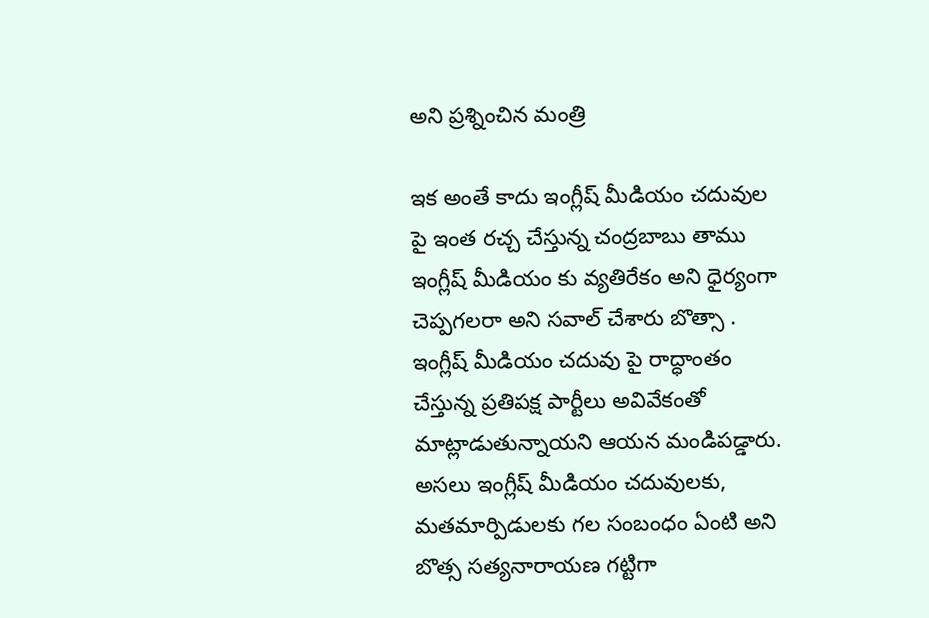అని ప్రశ్నించిన మంత్రి

ఇక అంతే కాదు ఇంగ్లీష్ మీడియం చదువుల పై ఇంత రచ్చ చేస్తున్న చంద్రబాబు తాము ఇంగ్లీష్ మీడియం కు వ్యతిరేకం అని ధైర్యంగా చెప్పగలరా అని సవాల్ చేశారు బొత్సా . ఇంగ్లీష్ మీడియం చదువు పై రాద్ధాంతం చేస్తున్న ప్రతిపక్ష పార్టీలు అవివేకంతో మాట్లాడుతున్నాయని ఆయన మండిపడ్డారు. అసలు ఇంగ్లీష్ మీడియం చదువులకు, మతమార్పిడులకు గల సంబంధం ఏంటి అని బొత్స సత్యనారాయణ గట్టిగా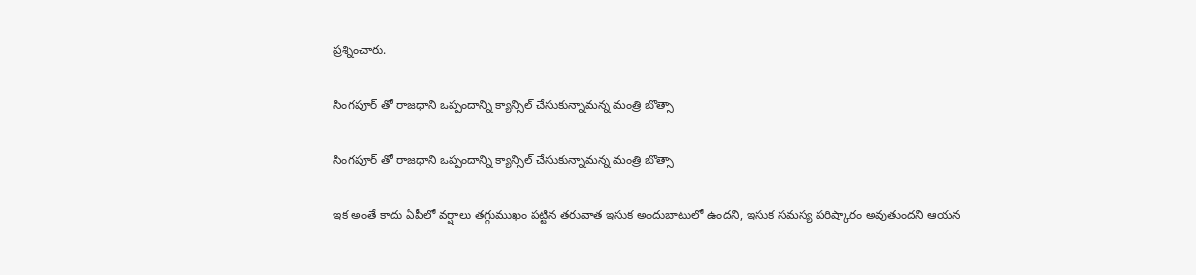ప్రశ్నించారు.

సింగపూర్ తో రాజధాని ఒప్పందాన్ని క్యాన్సిల్ చేసుకున్నామన్న మంత్రి బొత్సా

సింగపూర్ తో రాజధాని ఒప్పందాన్ని క్యాన్సిల్ చేసుకున్నామన్న మంత్రి బొత్సా

ఇక అంతే కాదు ఏపీలో వర్షాలు తగ్గుముఖం పట్టిన తరువాత ఇసుక అందుబాటులో ఉందని, ఇసుక సమస్య పరిష్కారం అవుతుందని ఆయన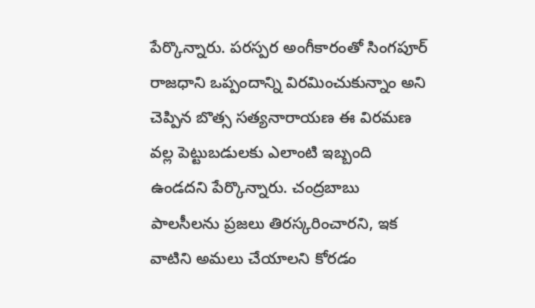పేర్కొన్నారు. పరస్పర అంగీకారంతో సింగపూర్ రాజధాని ఒప్పందాన్ని విరమించుకున్నాం అని చెప్పిన బొత్స సత్యనారాయణ ఈ విరమణ వల్ల పెట్టుబడులకు ఎలాంటి ఇబ్బంది ఉండదని పేర్కొన్నారు. చంద్రబాబు పాలసీలను ప్రజలు తిరస్కరించారని, ఇక వాటిని అమలు చేయాలని కోరడం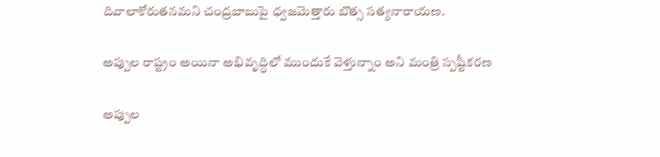దివాలాకోరుతనమని చంద్రబాబుపై ధ్వజమెత్తారు బొత్స సత్యనారాయణ.

అప్పుల రాష్ట్రం అయినా అభివృద్ధిలో ముందుకే వెళ్తున్నాం అని మంత్రి స్పష్టీకరణ

అప్పుల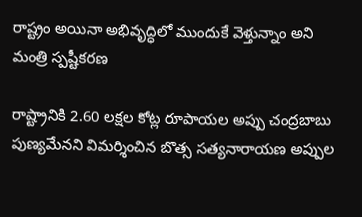రాష్ట్రం అయినా అభివృద్ధిలో ముందుకే వెళ్తున్నాం అని మంత్రి స్పష్టీకరణ

రాష్ట్రానికి 2.60 లక్షల కోట్ల రూపాయల అప్పు చంద్రబాబు పుణ్యమేనని విమర్శించిన బొత్స సత్యనారాయణ అప్పుల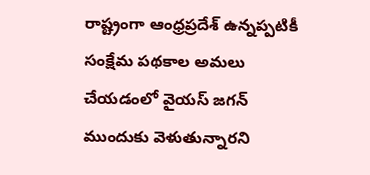రాష్ట్రంగా ఆంధ్రప్రదేశ్ ఉన్నప్పటికీ సంక్షేమ పథకాల అమలు చేయడంలో వైయస్ జగన్ ముందుకు వెళుతున్నారని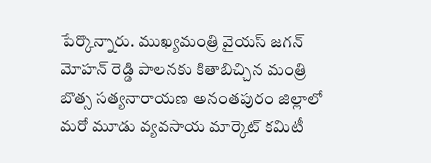పేర్కొన్నారు. ముఖ్యమంత్రి వైయస్ జగన్ మోహన్ రెడ్డి పాలనకు కితాబిచ్చిన మంత్రి బొత్స సత్యనారాయణ అనంతపురం జిల్లాలో మరో మూడు వ్యవసాయ మార్కెట్ కమిటీ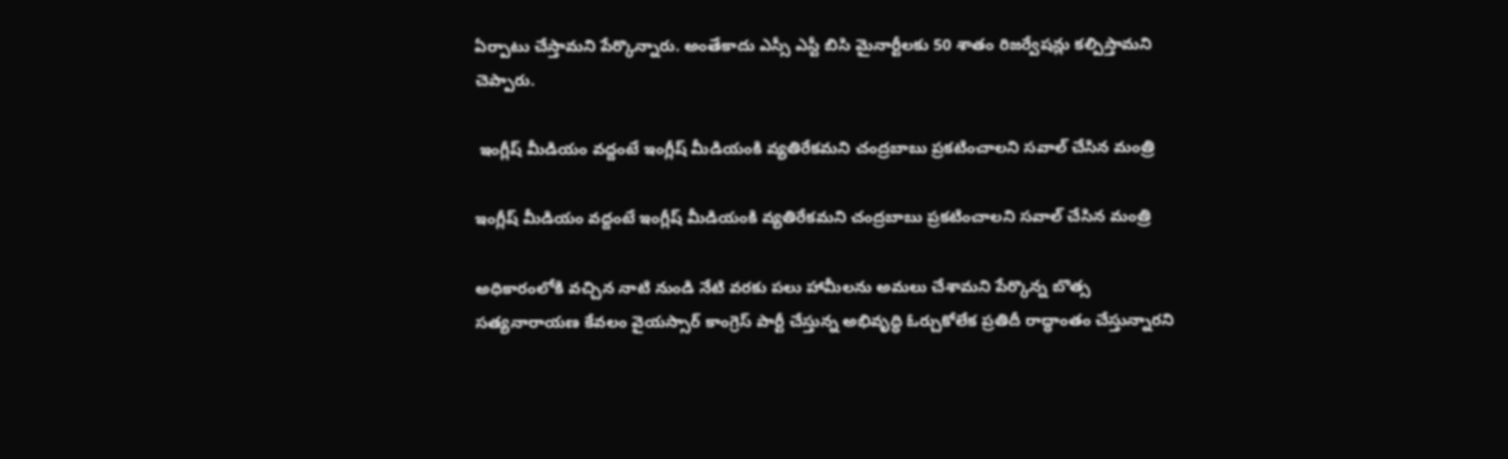ఏర్పాటు చేస్తామని పేర్కొన్నారు. అంతేకాదు ఎస్సీ ఎస్టీ బిసి మైనార్టీలకు 50 శాతం రిజర్వేషన్లు కల్పిస్తామని చెప్పారు.

 ఇంగ్లీష్ మీడియం వద్దంటే ఇంగ్లీష్ మీడియంకి వ్యతిరేకమని చంద్రబాబు ప్రకటించాలని సవాల్ చేసిన మంత్రి

ఇంగ్లీష్ మీడియం వద్దంటే ఇంగ్లీష్ మీడియంకి వ్యతిరేకమని చంద్రబాబు ప్రకటించాలని సవాల్ చేసిన మంత్రి

అధికారంలోకి వచ్చిన నాటి నుండి నేటి వరకు పలు హామీలను అమలు చేశామని పేర్కొన్న బొత్స సత్యనారాయణ కేవలం వైయస్సార్ కాంగ్రెస్ పార్టీ చేస్తున్న అభివృద్ధి ఓర్చుకోలేక ప్రతిదీ రాద్ధాంతం చేస్తున్నారని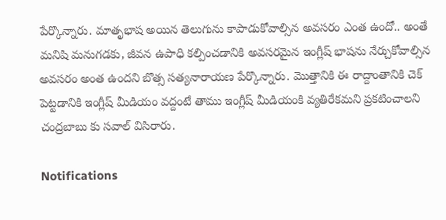పేర్కొన్నారు. మాతృభాష అయిన తెలుగును కాపాడుకోవాల్సిన అవసరం ఎంత ఉందో.. అంతే మనిషి మనుగడకు, జీవన ఉపాధి కల్పించడానికి అవసరమైన ఇంగ్లీష్ భాషను నేర్చుకోవాల్సిన అవసరం అంత ఉందని బొత్స సత్యనారాయణ పేర్కొన్నారు. మొత్తానికి ఈ రాద్దాంతానికి చెక్ పెట్టడానికి ఇంగ్లీష్ మీడియం వద్దంటే తాము ఇంగ్లీష్ మీడియంకి వ్యతిరేకమని ప్రకటించాలని చంద్రబాబు కు సవాల్ విసిరారు.

Notifications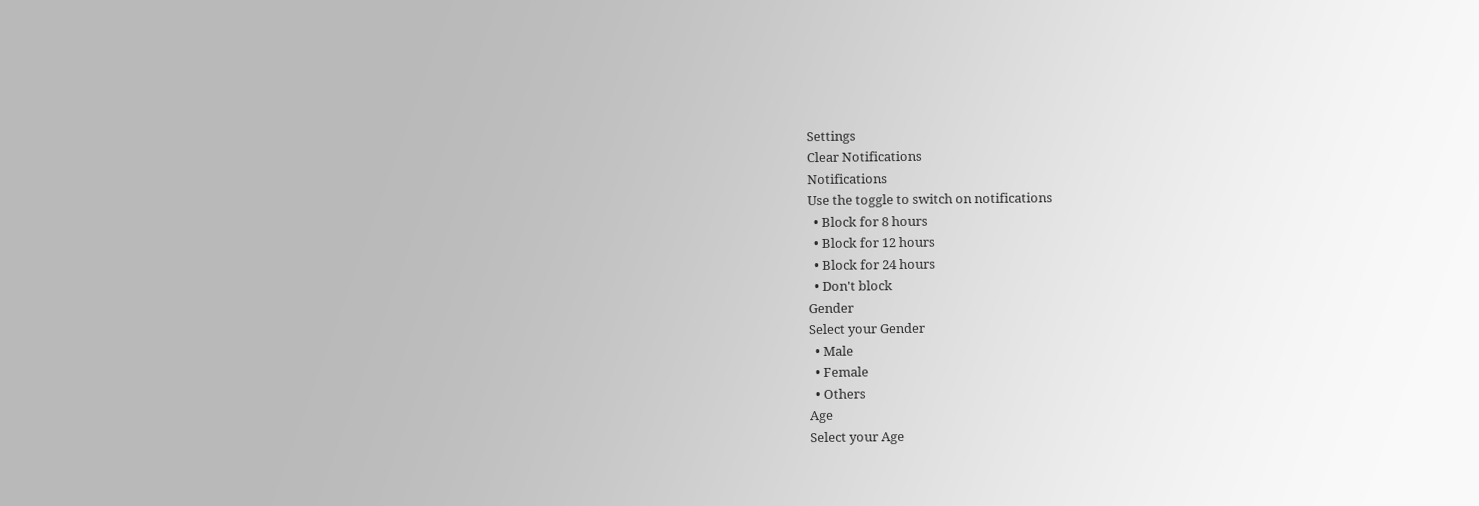Settings
Clear Notifications
Notifications
Use the toggle to switch on notifications
  • Block for 8 hours
  • Block for 12 hours
  • Block for 24 hours
  • Don't block
Gender
Select your Gender
  • Male
  • Female
  • Others
Age
Select your Age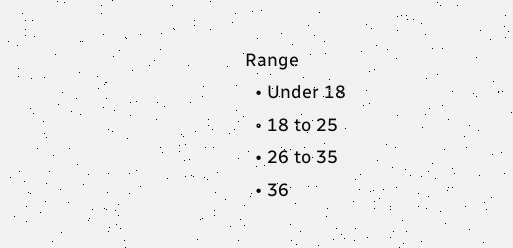Range
  • Under 18
  • 18 to 25
  • 26 to 35
  • 36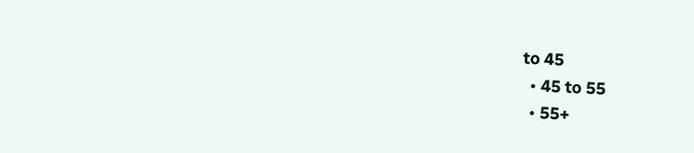to 45
  • 45 to 55
  • 55+